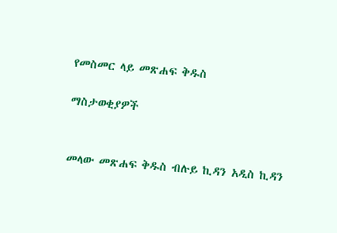የመስመር ላይ መጽሐፍ ቅዱስ

ማስታወቂያዎች


መላው መጽሐፍ ቅዱስ ብሉይ ኪዳን አዲስ ኪዳን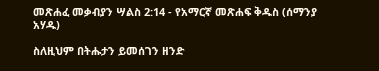መጽሐፈ መቃብያን ሣልስ 2:14 - የአማርኛ መጽሐፍ ቅዱስ (ሰማንያ አሃዱ)

ስለዚህም በትሑታን ይመሰገን ዘንድ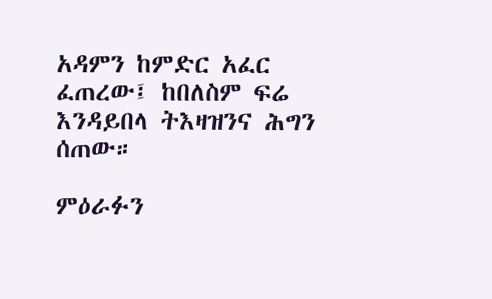አዳምን ከምድር አፈር ፈጠረው፤ ከበለስም ፍሬ እንዳይበላ ትእዛዝንና ሕግን ሰጠው።

ምዕራፉን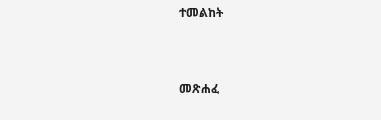ተመልከት



መጽሐፈ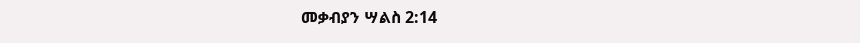መቃብያን ሣልስ 2:14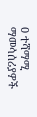0 ተሻማሚ ማመሳሰሪያዎች